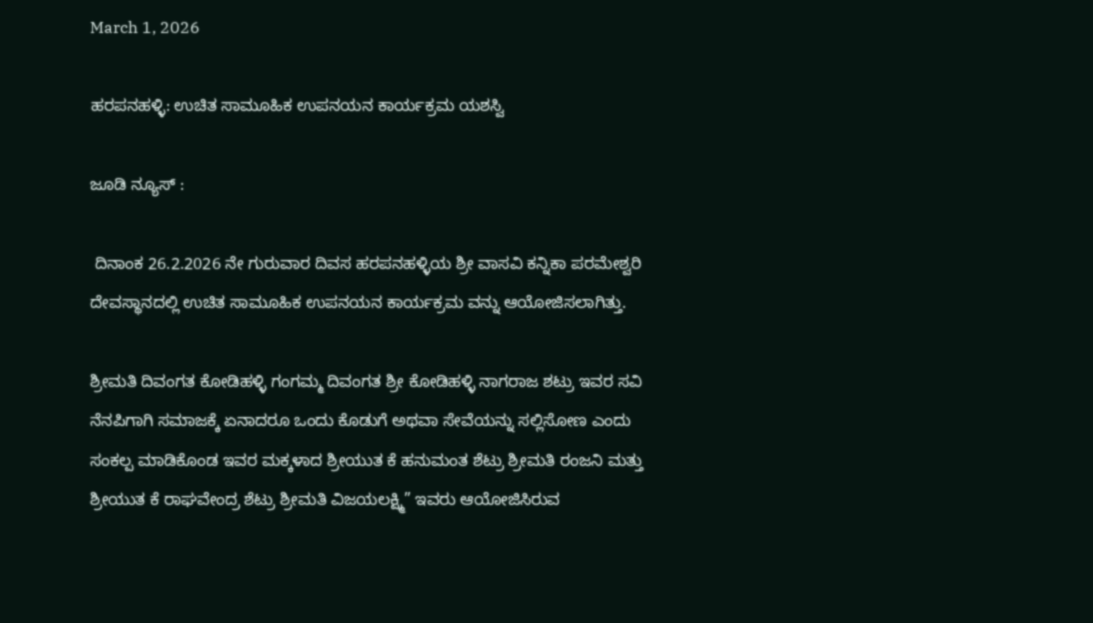March 1, 2026

ಹರಪನಹಳ್ಳಿ: ಉಚಿತ ಸಾಮೂಹಿಕ ಉಪನಯನ ಕಾರ್ಯಕ್ರಮ ಯಶಸ್ವಿ

ಜೂಡಿ ನ್ಯೂಸ್ :

 ದಿನಾಂಕ 26.2.2026 ನೇ ಗುರುವಾರ ದಿವಸ ಹರಪನಹಳ್ಳಿಯ ಶ್ರೀ ವಾಸವಿ ಕನ್ನಿಕಾ ಪರಮೇಶ್ವರಿ ದೇವಸ್ಥಾನದಲ್ಲಿ ಉಚಿತ ಸಾಮೂಹಿಕ ಉಪನಯನ ಕಾರ್ಯಕ್ರಮ ವನ್ನು ಆಯೋಜಿಸಲಾಗಿತ್ತು.

ಶ್ರೀಮತಿ ದಿವಂಗತ ಕೋಡಿಹಳ್ಳಿ ಗಂಗಮ್ಮ ದಿವಂಗತ ಶ್ರೀ ಕೋಡಿಹಳ್ಳಿ ನಾಗರಾಜ ಶಟ್ರು ಇವರ ಸವಿ ನೆನಪಿಗಾಗಿ ಸಮಾಜಕ್ಕೆ ಏನಾದರೂ ಒಂದು ಕೊಡುಗೆ ಅಥವಾ ಸೇವೆಯನ್ನು ಸಲ್ಲಿಸೋಣ ಎಂದು ಸಂಕಲ್ಪ ಮಾಡಿಕೊಂಡ ಇವರ ಮಕ್ಕಳಾದ ಶ್ರೀಯುತ ಕೆ ಹನುಮಂತ ಶೆಟ್ರು ಶ್ರೀಮತಿ ರಂಜನಿ ಮತ್ತು ಶ್ರೀಯುತ ಕೆ ರಾಘವೇಂದ್ರ ಶೆಟ್ರು ಶ್ರೀಮತಿ ವಿಜಯಲಕ್ಷ್ಮಿ” ಇವರು ಆಯೋಜಿಸಿರುವ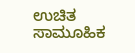ಉಚಿತ ಸಾಮೂಹಿಕ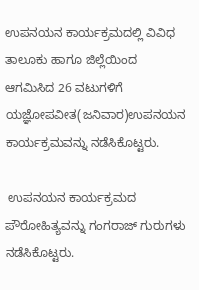ಉಪನಯನ ಕಾರ್ಯಕ್ರಮದಲ್ಲಿ ವಿವಿಧ ತಾಲೂಕು ಹಾಗೂ ಜಿಲ್ಲೆಯಿಂದ ಆಗಮಿಸಿದ 26 ವಟುಗಳಿಗೆ ಯಜ್ಞೋಪವೀತ(ಜನಿವಾರ)ಉಪನಯನ ಕಾರ್ಯಕ್ರಮವನ್ನು ನಡೆಸಿಕೊಟ್ಟರು.

 ಉಪನಯನ ಕಾರ್ಯಕ್ರಮದ ಪೌರೋಹಿತ್ಯವನ್ನು ಗಂಗರಾಜ್ ಗುರುಗಳು ನಡೆಸಿಕೊಟ್ಟರು.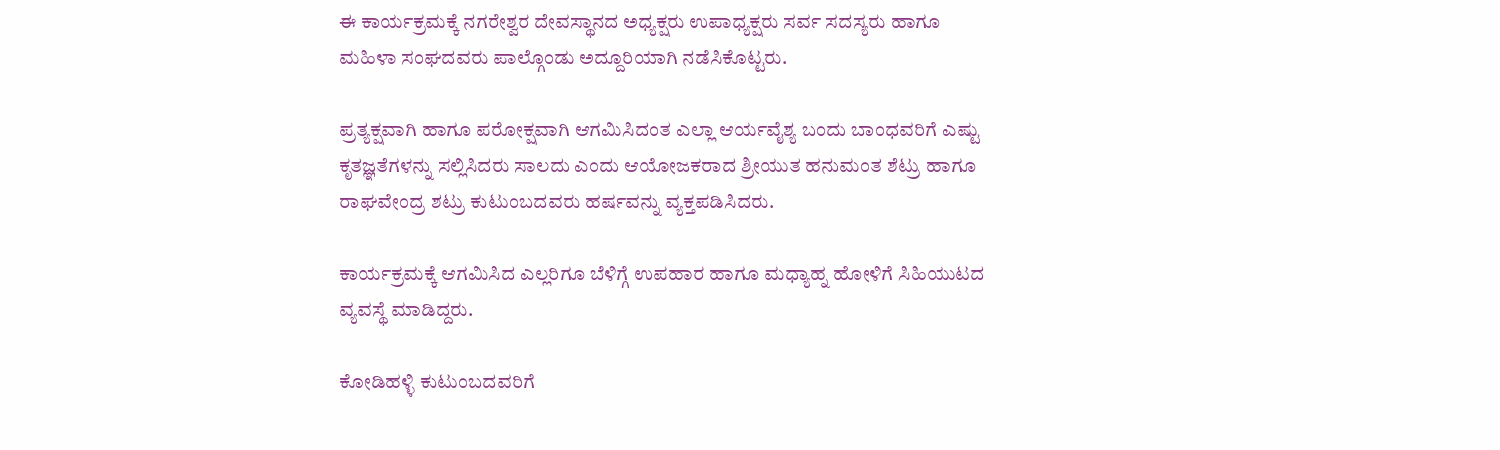ಈ ಕಾರ್ಯಕ್ರಮಕ್ಕೆ ನಗರೇಶ್ವರ ದೇವಸ್ಥಾನದ ಅಧ್ಯಕ್ಷರು ಉಪಾಧ್ಯಕ್ಷರು ಸರ್ವ ಸದಸ್ಯರು ಹಾಗೂ ಮಹಿಳಾ ಸಂಘದವರು ಪಾಲ್ಗೊಂಡು ಅದ್ದೂರಿಯಾಗಿ ನಡೆಸಿಕೊಟ್ಟರು.

ಪ್ರತ್ಯಕ್ಷವಾಗಿ ಹಾಗೂ ಪರೋಕ್ಷವಾಗಿ ಆಗಮಿಸಿದಂತ ಎಲ್ಲಾ ಆರ್ಯವೈಶ್ಯ ಬಂದು ಬಾಂಧವರಿಗೆ ಎಷ್ಟು ಕೃತಜ್ಞತೆಗಳನ್ನು ಸಲ್ಲಿಸಿದರು ಸಾಲದು ಎಂದು ಆಯೋಜಕರಾದ ಶ್ರೀಯುತ ಹನುಮಂತ ಶೆಟ್ರು ಹಾಗೂ ರಾಘವೇಂದ್ರ ಶಟ್ರು ಕುಟುಂಬದವರು ಹರ್ಷವನ್ನು ವ್ಯಕ್ತಪಡಿಸಿದರು.

ಕಾರ್ಯಕ್ರಮಕ್ಕೆ ಆಗಮಿಸಿದ ಎಲ್ಲರಿಗೂ ಬೆಳಿಗ್ಗೆ ಉಪಹಾರ ಹಾಗೂ ಮಧ್ಯಾಹ್ನ ಹೋಳಿಗೆ ಸಿಹಿಯುಟದ ವ್ಯವಸ್ಥೆ ಮಾಡಿದ್ದರು.

ಕೋಡಿಹಳ್ಳಿ ಕುಟುಂಬದವರಿಗೆ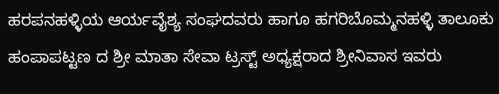ಹರಪನಹಳ್ಳಿಯ ಆರ್ಯವೈಶ್ಯ ಸಂಘದವರು ಹಾಗೂ ಹಗರಿಬೊಮ್ಮನಹಳ್ಳಿ ತಾಲೂಕು ಹಂಪಾಪಟ್ಟಣ ದ ಶ್ರೀ ಮಾತಾ ಸೇವಾ ಟ್ರಸ್ಟ್ ಅಧ್ಯಕ್ಷರಾದ ಶ್ರೀನಿವಾಸ ಇವರು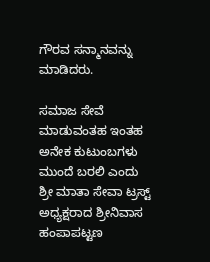ಗೌರವ ಸನ್ಮಾನವನ್ನು ಮಾಡಿದರು.

ಸಮಾಜ ಸೇವೆ ಮಾಡುವಂತಹ ಇಂತಹ ಅನೇಕ ಕುಟುಂಬಗಳು ಮುಂದೆ ಬರಲಿ ಎಂದು ಶ್ರೀ ಮಾತಾ ಸೇವಾ ಟ್ರಸ್ಟ್ ಅಧ್ಯಕ್ಷರಾದ ಶ್ರೀನಿವಾಸ ಹಂಪಾಪಟ್ಟಣ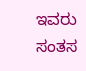ಇವರು ಸಂತಸ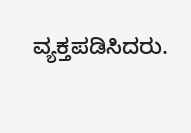ವ್ಯಕ್ತಪಡಿಸಿದರು.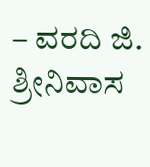– ವರದಿ ಜಿ. ಶ್ರೀನಿವಾಸ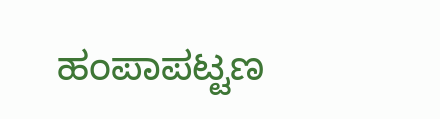ಹಂಪಾಪಟ್ಟಣ